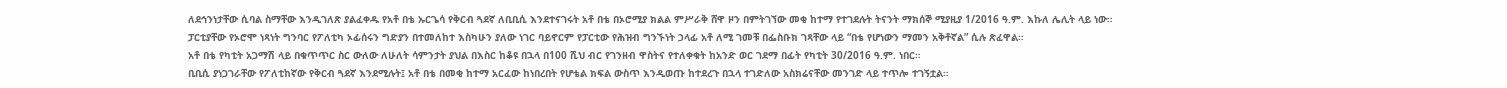ለደኅንነታቸው ሲባል ስማቸው እንዲገለጽ ያልፈቀዱ የአቶ በቴ ኡርጌሳ የቅርብ ጓደኛ ለቢቢሲ እንደተናገሩት አቶ በቴ በኦሮሚያ ክልል ምሥራቅ ሸዋ ዞን በምትገኘው መቂ ከተማ የተገደሉት ትናንት ማክሰኞ ሚያዚያ 1/2016 ዓ.ም. እኩለ ሌሊት ላይ ነው።
ፓርቲያቸው የኦሮሞ ነጻነት ግንባር የፖለቲካ ኦፊሰሩን ግድያን በተመለከተ እስካሁን ያለው ነገር ባይኖርም የፓርቲው የሕዝብ ግንኙነት ኃላፊ አቶ ለሚ ገመቹ በፌስቡክ ገጻቸው ላይ “በቴ የሆነውን ማመን አቅቶኛል” ሲሉ ጽፈዋል።
አቶ በቴ የካቲት አጋማሽ ላይ በቁጥጥር ስር ውለው ለሁለት ሳምንታት ያህል በእስር ከቆዩ በኋላ በ100 ሺህ ብር የገንዘብ ዋስትና የተለቀቁት ከአንድ ወር ገደማ በፊት የካቲት 30/2016 ዓ.ም. ነበር።
ቢቢሲ ያነጋገራቸው የፖለቲከኛው የቅርብ ጓደኛ እንደሚሉት፤ አቶ በቴ በመቂ ከተማ አርፈው ከነበረበት የሆቴል ክፍል ውስጥ እንዲወጡ ከተደረጉ በኋላ ተገድለው አስክሬናቸው መንገድ ላይ ተጥሎ ተገኝቷል።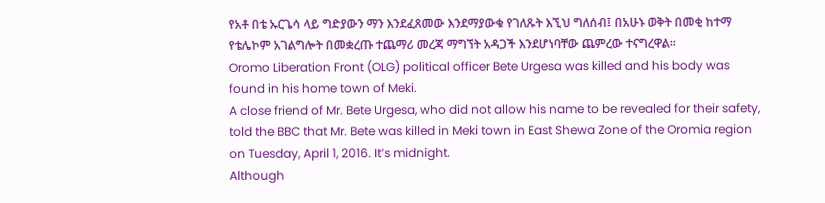የአቶ በቴ ኡርጌሳ ላይ ግድያውን ማን እንደፈጸመው እንደማያውቁ የገለጹት እኚህ ግለሰብ፤ በአሁኑ ወቅት በመቂ ከተማ የቴሌኮም አገልግሎት በመቋረጡ ተጨማሪ መረጃ ማግኘት አዳጋች እንደሆነባቸው ጨምረው ተናግረዋል።
Oromo Liberation Front (OLG) political officer Bete Urgesa was killed and his body was found in his home town of Meki.
A close friend of Mr. Bete Urgesa, who did not allow his name to be revealed for their safety, told the BBC that Mr. Bete was killed in Meki town in East Shewa Zone of the Oromia region on Tuesday, April 1, 2016. It’s midnight.
Although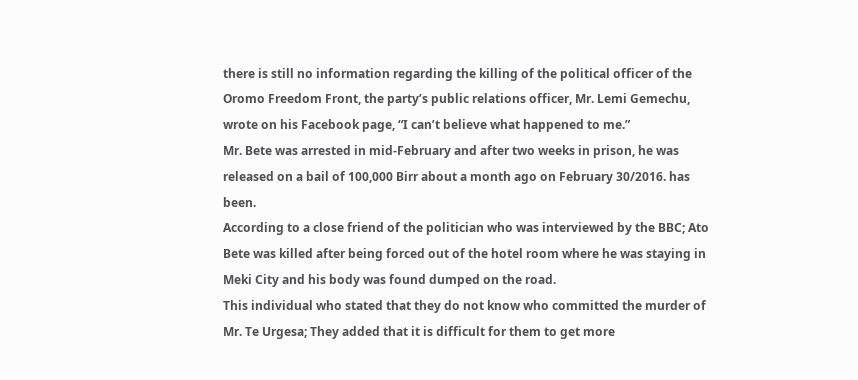there is still no information regarding the killing of the political officer of the Oromo Freedom Front, the party’s public relations officer, Mr. Lemi Gemechu, wrote on his Facebook page, “I can’t believe what happened to me.”
Mr. Bete was arrested in mid-February and after two weeks in prison, he was released on a bail of 100,000 Birr about a month ago on February 30/2016. has been.
According to a close friend of the politician who was interviewed by the BBC; Ato Bete was killed after being forced out of the hotel room where he was staying in Meki City and his body was found dumped on the road.
This individual who stated that they do not know who committed the murder of Mr. Te Urgesa; They added that it is difficult for them to get more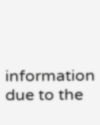information due to the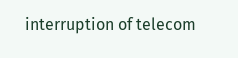interruption of telecom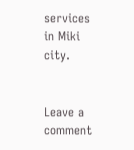services in Miki city.


Leave a comment